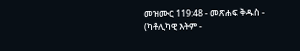መዝሙር 119:48 - መጽሐፍ ቅዱስ - (ካቶሊካዊ እትም -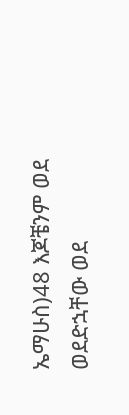ኤማሁስ)48 እጆቼንም ወደ ወደድኋቸው ወደ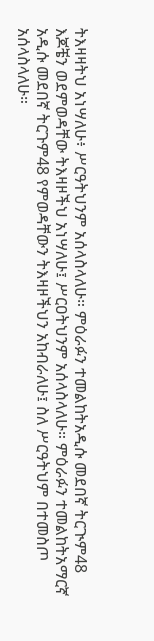ትእዛዛትህ አነሣለሁ፥ ሥርዓትህንም አሰላስላለሁ። ምዕራፉን ተመልከትአዲሱ መደበኛ ትርጒም48 እጆቼን ወደምወዳቸው ትእዛዞችህ አነሣለሁ፤ ሥርዐትህንም አሰላስላለሁ። ምዕራፉን ተመልከትአማርኛ አዲሱ መደበኛ ትርጉም48 የምወዳቸውን ትእዛዞችህን አከብራለሁ፤ ስለ ሥርዓትህም በተመስጦ አሰላስላለሁ።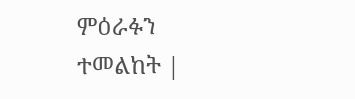ምዕራፉን ተመልከት |